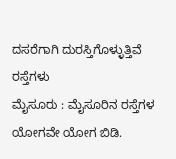ದಸರೆಗಾಗಿ ದುರಸ್ತಿಗೊಳ್ಳುತ್ತಿವೆ ರಸ್ತೆಗಳು
ಮೈಸೂರು : ಮೈಸೂರಿನ ರಸ್ತೆಗಳ ಯೋಗವೇ ಯೋಗ ಬಿಡಿ.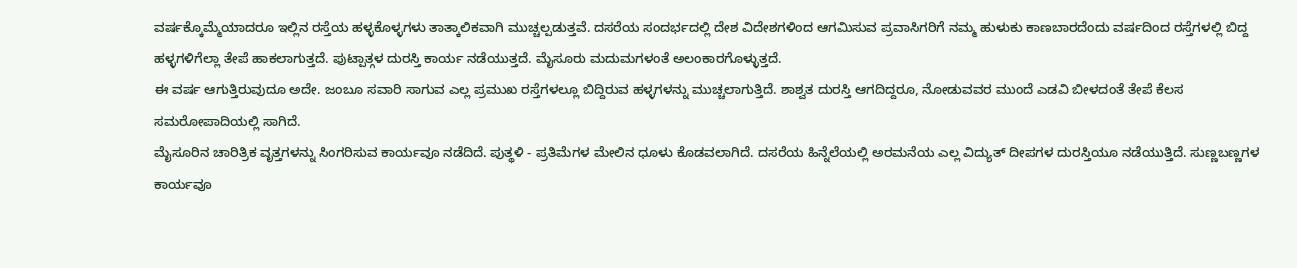ವರ್ಷಕ್ಕೊಮ್ಮೆಯಾದರೂ ಇಲ್ಲಿನ ರಸ್ತೆಯ ಹಳ್ಳಕೊಳ್ಳಗಳು ತಾತ್ಕಾಲಿಕವಾಗಿ ಮುಚ್ಚಲ್ಪಡುತ್ತವೆ. ದಸರೆಯ ಸಂದರ್ಭದಲ್ಲಿ ದೇಶ ವಿದೇಶಗಳಿಂದ ಆಗಮಿಸುವ ಪ್ರವಾಸಿಗರಿಗೆ ನಮ್ಮ ಹುಳುಕು ಕಾಣಬಾರದೆಂದು ವರ್ಷದಿಂದ ರಸ್ತೆಗಳಲ್ಲಿ ಬಿದ್ದ ಹಳ್ಳಗಳಿಗೆಲ್ಲಾ ತೇಪೆ ಹಾಕಲಾಗುತ್ತದೆ. ಪುಟ್ಪಾತ್ಗಳ ದುರಸ್ತಿ ಕಾರ್ಯ ನಡೆಯುತ್ತದೆ. ಮೈಸೂರು ಮದುಮಗಳಂತೆ ಅಲಂಕಾರಗೊಳ್ಳುತ್ತದೆ.
ಈ ವರ್ಷ ಆಗುತ್ತಿರುವುದೂ ಅದೇ. ಜಂಬೂ ಸವಾರಿ ಸಾಗುವ ಎಲ್ಲ ಪ್ರಮುಖ ರಸ್ತೆಗಳಲ್ಲೂ ಬಿದ್ದಿರುವ ಹಳ್ಳಗಳನ್ನು ಮುಚ್ಚಲಾಗುತ್ತಿದೆ. ಶಾಶ್ವತ ದುರಸ್ತಿ ಆಗದಿದ್ದರೂ, ನೋಡುವವರ ಮುಂದೆ ಎಡವಿ ಬೀಳದಂತೆ ತೇಪೆ ಕೆಲಸ ಸಮರೋಪಾದಿಯಲ್ಲಿ ಸಾಗಿದೆ.
ಮೈಸೂರಿನ ಚಾರಿತ್ರಿಕ ವೃತ್ತಗಳನ್ನು ಸಿಂಗರಿಸುವ ಕಾರ್ಯವೂ ನಡೆದಿದೆ. ಪುತ್ಥಳಿ - ಪ್ರತಿಮೆಗಳ ಮೇಲಿನ ಧೂಳು ಕೊಡವಲಾಗಿದೆ. ದಸರೆಯ ಹಿನ್ನೆಲೆಯಲ್ಲಿ ಅರಮನೆಯ ಎಲ್ಲ ವಿದ್ಯುತ್ ದೀಪಗಳ ದುರಸ್ತಿಯೂ ನಡೆಯುತ್ತಿದೆ. ಸುಣ್ಣಬಣ್ಣಗಳ ಕಾರ್ಯವೂ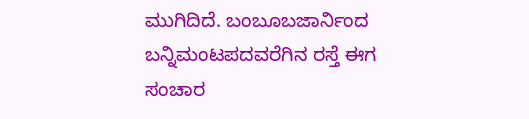ಮುಗಿದಿದೆ. ಬಂಬೂಬಜಾರ್ನಿಂದ ಬನ್ನಿಮಂಟಪದವರೆಗಿನ ರಸ್ತೆ ಈಗ ಸಂಚಾರ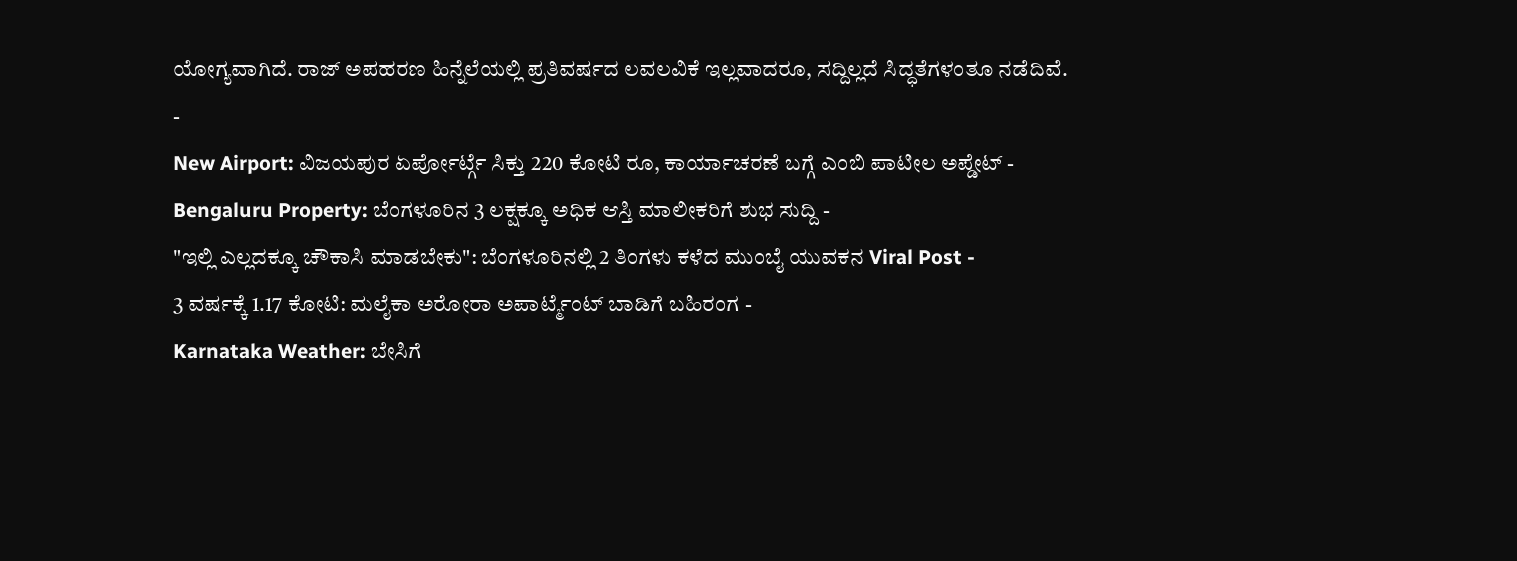ಯೋಗ್ಯವಾಗಿದೆ. ರಾಜ್ ಅಪಹರಣ ಹಿನ್ನೆಲೆಯಲ್ಲಿ ಪ್ರತಿವರ್ಷದ ಲವಲವಿಕೆ ಇಲ್ಲವಾದರೂ, ಸದ್ದಿಲ್ಲದೆ ಸಿದ್ಧತೆಗಳಂತೂ ನಡೆದಿವೆ.
-
New Airport: ವಿಜಯಪುರ ಏರ್ಪೋರ್ಟ್ಗೆ ಸಿಕ್ತು 220 ಕೋಟಿ ರೂ, ಕಾರ್ಯಾಚರಣೆ ಬಗ್ಗೆ ಎಂಬಿ ಪಾಟೀಲ ಅಪ್ಡೇಟ್ -
Bengaluru Property: ಬೆಂಗಳೂರಿನ 3 ಲಕ್ಷಕ್ಕೂ ಅಧಿಕ ಆಸ್ತಿ ಮಾಲೀಕರಿಗೆ ಶುಭ ಸುದ್ದಿ -
"ಇಲ್ಲಿ ಎಲ್ಲದಕ್ಕೂ ಚೌಕಾಸಿ ಮಾಡಬೇಕು": ಬೆಂಗಳೂರಿನಲ್ಲಿ 2 ತಿಂಗಳು ಕಳೆದ ಮುಂಬೈ ಯುವಕನ Viral Post -
3 ವರ್ಷಕ್ಕೆ 1.17 ಕೋಟಿ: ಮಲೈಕಾ ಅರೋರಾ ಅಪಾರ್ಟ್ಮೆಂಟ್ ಬಾಡಿಗೆ ಬಹಿರಂಗ -
Karnataka Weather: ಬೇಸಿಗೆ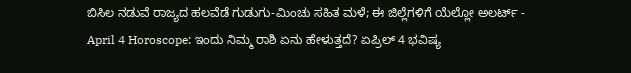ಬಿಸಿಲ ನಡುವೆ ರಾಜ್ಯದ ಹಲವೆಡೆ ಗುಡುಗು-ಮಿಂಚು ಸಹಿತ ಮಳೆ; ಈ ಜಿಲ್ಲೆಗಳಿಗೆ ಯೆಲ್ಲೋ ಅಲರ್ಟ್ -
April 4 Horoscope: ಇಂದು ನಿಮ್ಮ ರಾಶಿ ಏನು ಹೇಳುತ್ತದೆ? ಏಪ್ರಿಲ್ 4 ಭವಿಷ್ಯ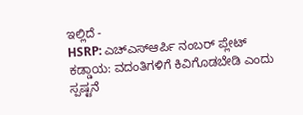ಇಲ್ಲಿದೆ -
HSRP: ಎಚ್ಎಸ್ಆರ್ಪಿ ನಂಬರ್ ಪ್ಲೇಟ್ ಕಡ್ಡಾಯ: ವದಂತಿಗಳಿಗೆ ಕಿವಿಗೊಡಬೇಡಿ ಎಂದು ಸ್ಪಷ್ಟನೆ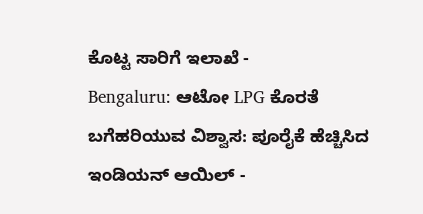ಕೊಟ್ಟ ಸಾರಿಗೆ ಇಲಾಖೆ -
Bengaluru: ಆಟೋ LPG ಕೊರತೆ ಬಗೆಹರಿಯುವ ವಿಶ್ವಾಸ: ಪೂರೈಕೆ ಹೆಚ್ಚಿಸಿದ ಇಂಡಿಯನ್ ಆಯಿಲ್ -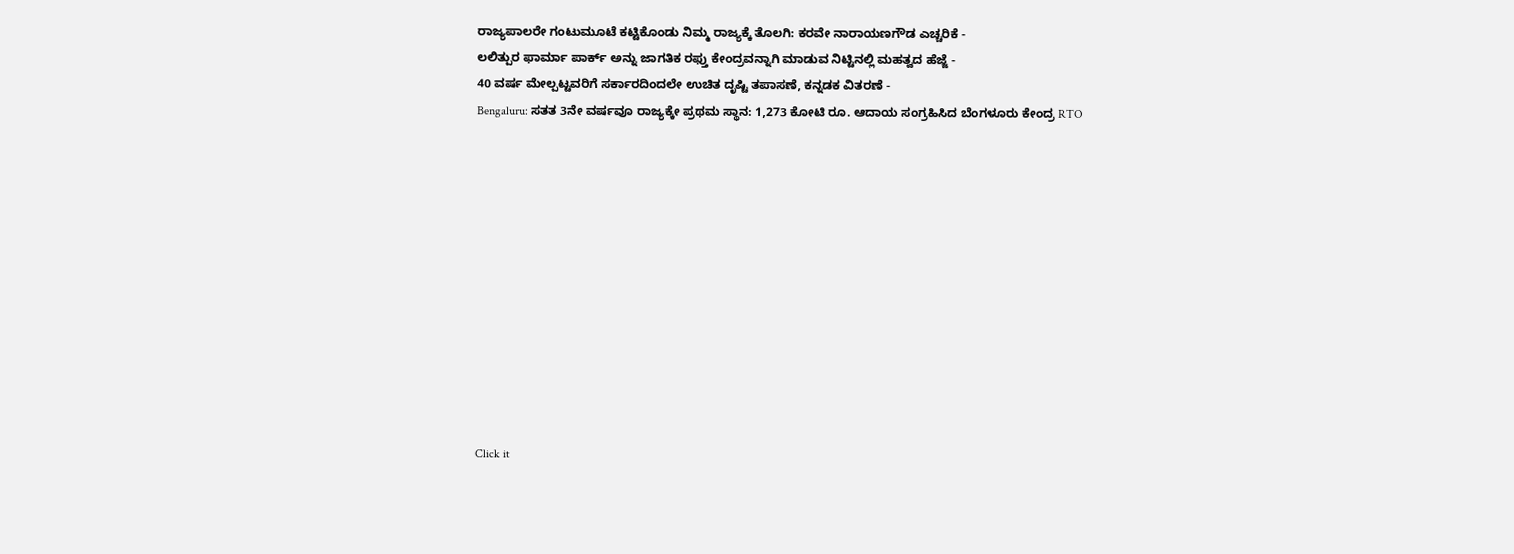ರಾಜ್ಯಪಾಲರೇ ಗಂಟುಮೂಟೆ ಕಟ್ಟಿಕೊಂಡು ನಿಮ್ಮ ರಾಜ್ಯಕ್ಕೆ ತೊಲಗಿ: ಕರವೇ ನಾರಾಯಣಗೌಡ ಎಚ್ಚರಿಕೆ -
ಲಲಿತ್ಪುರ ಫಾರ್ಮಾ ಪಾರ್ಕ್ ಅನ್ನು ಜಾಗತಿಕ ರಫ್ತು ಕೇಂದ್ರವನ್ನಾಗಿ ಮಾಡುವ ನಿಟ್ಟಿನಲ್ಲಿ ಮಹತ್ವದ ಹೆಜ್ಜೆ -
40 ವರ್ಷ ಮೇಲ್ಪಟ್ಟವರಿಗೆ ಸರ್ಕಾರದಿಂದಲೇ ಉಚಿತ ದೃಷ್ಟಿ ತಪಾಸಣೆ, ಕನ್ನಡಕ ವಿತರಣೆ -
Bengaluru: ಸತತ 3ನೇ ವರ್ಷವೂ ರಾಜ್ಯಕ್ಕೇ ಪ್ರಥಮ ಸ್ಥಾನ: 1,273 ಕೋಟಿ ರೂ. ಆದಾಯ ಸಂಗ್ರಹಿಸಿದ ಬೆಂಗಳೂರು ಕೇಂದ್ರ RTO












Click it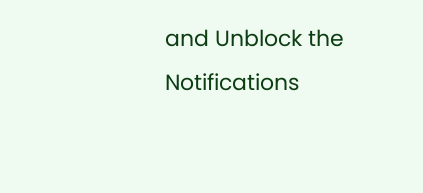and Unblock the Notifications